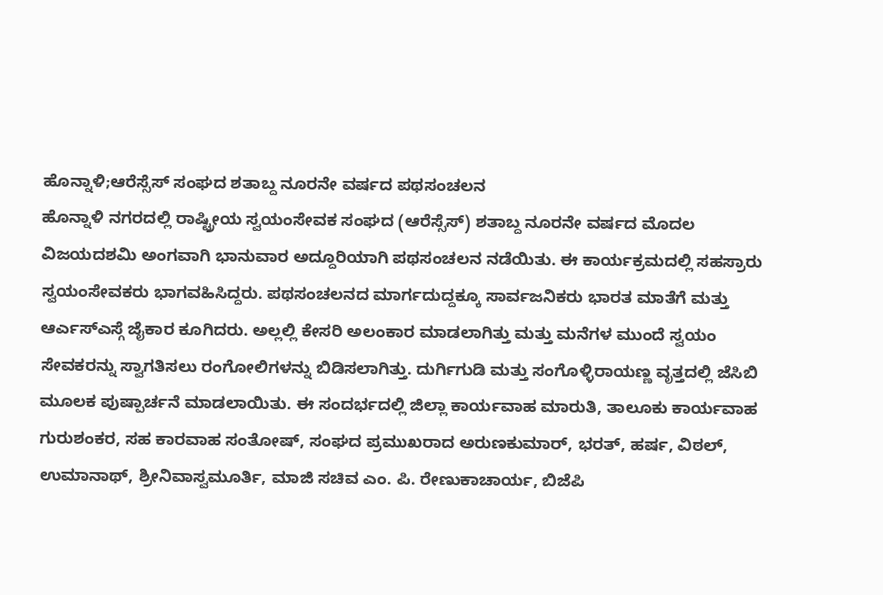ಹೊನ್ನಾಳಿ;ಆರೆಸ್ಸೆಸ್ ಸಂಘದ ಶತಾಬ್ದ ನೂರನೇ ವರ್ಷದ ಪಥಸಂಚಲನ
ಹೊನ್ನಾಳಿ ನಗರದಲ್ಲಿ ರಾಷ್ಟ್ರೀಯ ಸ್ವಯಂಸೇವಕ ಸಂಘದ (ಆರೆಸ್ಸೆಸ್) ಶತಾಬ್ದ ನೂರನೇ ವರ್ಷದ ಮೊದಲ ವಿಜಯದಶಮಿ ಅಂಗವಾಗಿ ಭಾನುವಾರ ಅದ್ದೂರಿಯಾಗಿ ಪಥಸಂಚಲನ ನಡೆಯಿತು. ಈ ಕಾರ್ಯಕ್ರಮದಲ್ಲಿ ಸಹಸ್ರಾರು ಸ್ವಯಂಸೇವಕರು ಭಾಗವಹಿಸಿದ್ದರು. ಪಥಸಂಚಲನದ ಮಾರ್ಗದುದ್ದಕ್ಕೂ ಸಾರ್ವಜನಿಕರು ಭಾರತ ಮಾತೆಗೆ ಮತ್ತು ಆರ್ಎಸ್ಎಸ್ಗೆ ಜೈಕಾರ ಕೂಗಿದರು. ಅಲ್ಲಲ್ಲಿ ಕೇಸರಿ ಅಲಂಕಾರ ಮಾಡಲಾಗಿತ್ತು ಮತ್ತು ಮನೆಗಳ ಮುಂದೆ ಸ್ವಯಂ ಸೇವಕರನ್ನು ಸ್ವಾಗತಿಸಲು ರಂಗೋಲಿಗಳನ್ನು ಬಿಡಿಸಲಾಗಿತ್ತು. ದುರ್ಗಿಗುಡಿ ಮತ್ತು ಸಂಗೊಳ್ಳಿರಾಯಣ್ಣ ವೃತ್ತದಲ್ಲಿ ಜೆಸಿಬಿ ಮೂಲಕ ಪುಷ್ಪಾರ್ಚನೆ ಮಾಡಲಾಯಿತು. ಈ ಸಂದರ್ಭದಲ್ಲಿ ಜಿಲ್ಲಾ ಕಾರ್ಯವಾಹ ಮಾರುತಿ, ತಾಲೂಕು ಕಾರ್ಯವಾಹ ಗುರುಶಂಕರ, ಸಹ ಕಾರವಾಹ ಸಂತೋಷ್, ಸಂಘದ ಪ್ರಮುಖರಾದ ಅರುಣಕುಮಾರ್, ಭರತ್, ಹರ್ಷ, ವಿಠಲ್, ಉಮಾನಾಥ್, ಶ್ರೀನಿವಾಸ್ವಮೂರ್ತಿ, ಮಾಜಿ ಸಚಿವ ಎಂ. ಪಿ. ರೇಣುಕಾಚಾರ್ಯ, ಬಿಜೆಪಿ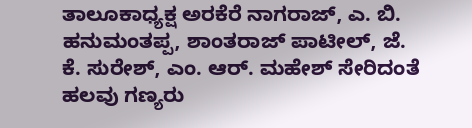ತಾಲೂಕಾಧ್ಯಕ್ಷ ಅರಕೆರೆ ನಾಗರಾಜ್, ಎ. ಬಿ. ಹನುಮಂತಪ್ಪ, ಶಾಂತರಾಜ್ ಪಾಟೀಲ್, ಜೆ. ಕೆ. ಸುರೇಶ್, ಎಂ. ಆರ್. ಮಹೇಶ್ ಸೇರಿದಂತೆ ಹಲವು ಗಣ್ಯರು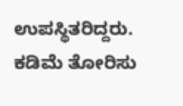ಉಪಸ್ಥಿತರಿದ್ದರು. ಕಡಿಮೆ ತೋರಿಸು